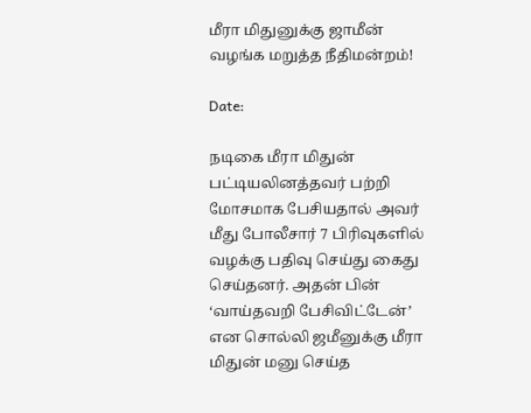மீரா மிதுனுக்கு ஜாமீன் வழங்க மறுத்த நீதிமன்றம்!

Date:

நடிகை மீரா மிதுன் பட்டியலினத்தவர் பற்றி மோசமாக பேசியதால் அவர் மீது போலீசார் 7 பிரிவுகளில் வழக்கு பதிவு செய்து கைது செய்தனர். அதன் பின் ‘வாய்தவறி பேசிவிட்டேன்’ என சொல்லி ஜமீனுக்கு மீரா மிதுன் மனு செய்த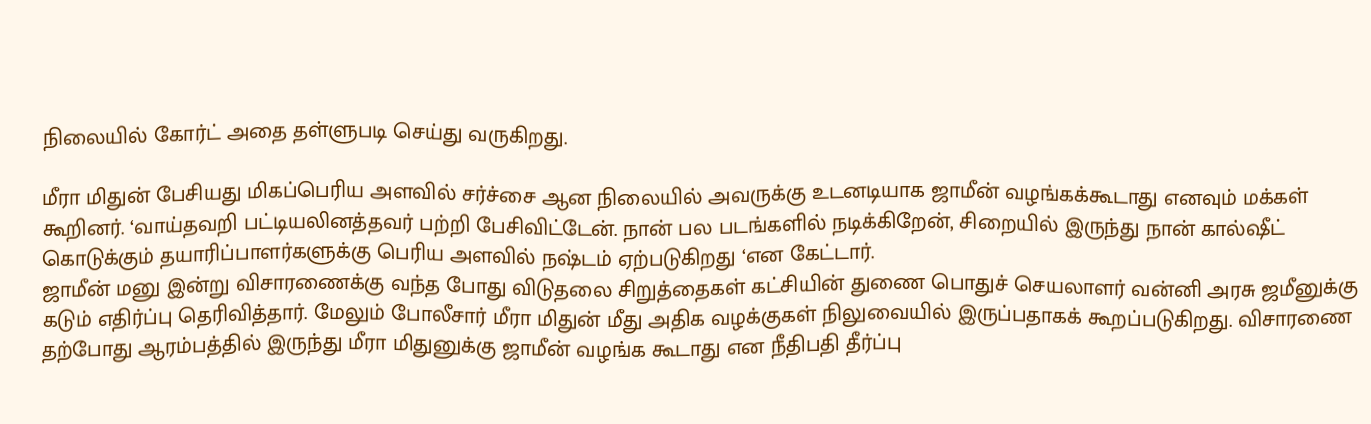நிலையில் கோர்ட் அதை தள்ளுபடி செய்து வருகிறது.

மீரா மிதுன் பேசியது மிகப்பெரிய அளவில் சர்ச்சை ஆன நிலையில் அவருக்கு உடனடியாக ஜாமீன் வழங்கக்கூடாது எனவும் மக்கள் கூறினர். ‘வாய்தவறி பட்டியலினத்தவர் பற்றி பேசிவிட்டேன். நான் பல படங்களில் நடிக்கிறேன், சிறையில் இருந்து நான் கால்ஷீட் கொடுக்கும் தயாரிப்பாளர்களுக்கு பெரிய அளவில் நஷ்டம் ஏற்படுகிறது ‘என கேட்டார்.
ஜாமீன் மனு இன்று விசாரணைக்கு வந்த போது விடுதலை சிறுத்தைகள் கட்சியின் துணை பொதுச் செயலாளர் வன்னி அரசு ஜமீனுக்கு கடும் எதிர்ப்பு தெரிவித்தார். மேலும் போலீசார் மீரா மிதுன் மீது அதிக வழக்குகள் நிலுவையில் இருப்பதாகக் கூறப்படுகிறது. விசாரணை தற்போது ஆரம்பத்தில் இருந்து மீரா மிதுனுக்கு ஜாமீன் வழங்க கூடாது என நீதிபதி தீர்ப்பு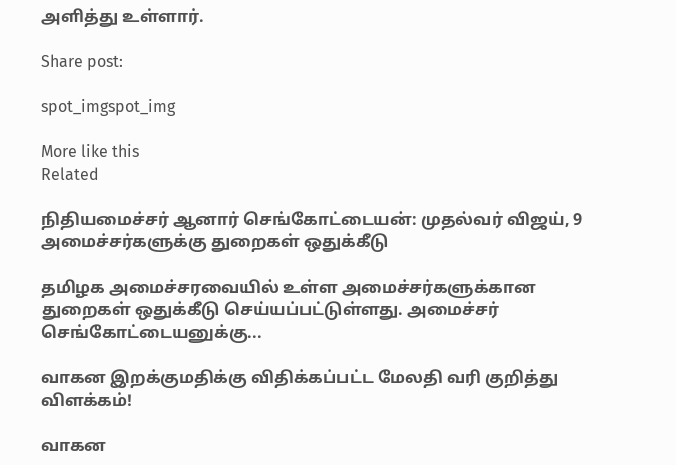அளித்து உள்ளார்.

Share post:

spot_imgspot_img

More like this
Related

நிதியமைச்சர் ஆனார் செங்கோட்டையன்: முதல்வர் விஜய், 9 அமைச்சர்களுக்கு துறைகள் ஒதுக்கீடு

தமிழக அமைச்சரவையில் உள்ள அமைச்சர்களுக்கான துறைகள் ஒதுக்கீடு செய்யப்பட்டுள்ளது. அமைச்சர் செங்கோட்டையனுக்கு...

வாகன இறக்குமதிக்கு விதிக்கப்பட்ட மேலதி வரி குறித்து விளக்கம்!

வாகன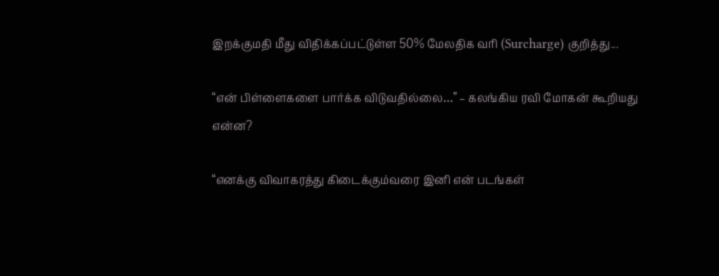இறக்குமதி மீது விதிக்கப்பட்டுள்ள 50% மேலதிக வரி (Surcharge) குறித்து...

“என் பிள்ளைகளை பார்க்க விடுவதில்லை…” – கலங்கிய ரவி மோகன் கூறியது என்ன?

“எனக்கு விவாகரத்து கிடைக்கும்வரை இனி என் படங்கள்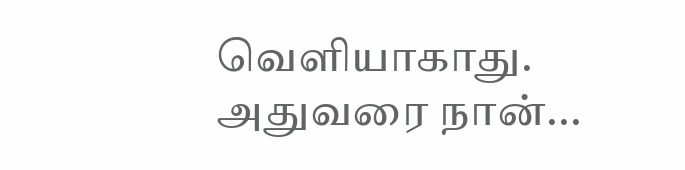வெளியாகாது. அதுவரை நான்...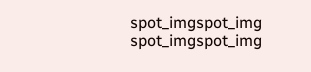spot_imgspot_img
spot_imgspot_img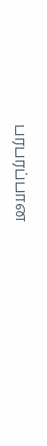பரபரப்பான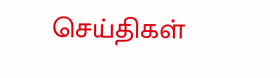செய்திகள்